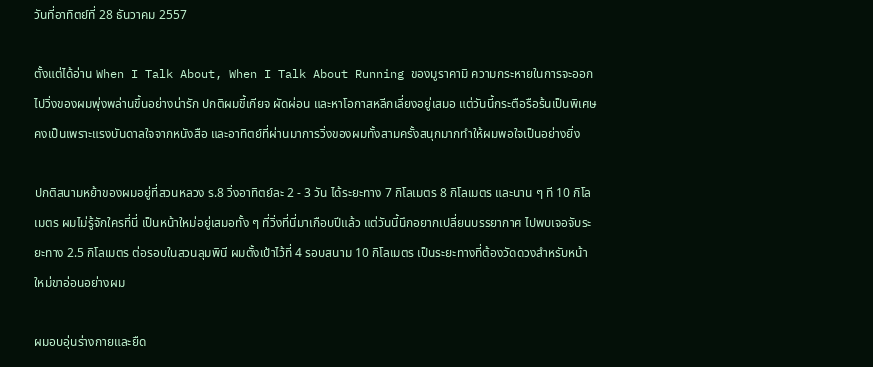วันที่อาทิตย์ที่ 28 ธันวาคม 2557

ตั้งแต่ได้อ่าน When I Talk About, When I Talk About Running ของมูราคามิ ความกระหายในการจะออกไปวิ่งของผมพุ่งพล่านขึ้นอย่างน่ารัก ปกติผมขี้เกียจ ผัดผ่อน และหาโอกาสหลีกเลี่ยงอยู่เสมอ แต่วันนี้กระตือรือร้นเป็นพิเศษ คงเป็นเพราะแรงบันดาลใจจากหนังสือ และอาทิตย์ที่ผ่านมาการวิ่งของผมทั้งสามครั้งสนุกมากทำให้ผมพอใจเป็นอย่างยิ่ง

ปกติสนามหย้าของผมอยู่ที่สวนหลวง ร.8 วิ่งอาทิตย์ละ 2 - 3 วัน ได้ระยะทาง 7 กิโลเมตร 8 กิโลเมตร และนาน ๆ ที 10 กิโลเมตร ผมไม่รู้จักใครที่นี่ เป็นหน้าใหม่อยู่เสมอทั้ง ๆ ที่วิ่งที่นี่มาเกือบปีแล้ว แต่วันนี้นึกอยากเปลี่ยนบรรยากาศ ไปพบเจอจับระยะทาง 2.5 กิโลเมตร ต่อรอบในสวนลุมพินี ผมตั้งเป้าไว้ที่ 4 รอบสนาม 10 กิโลเมตร เป็นระยะทางที่ต้องวัดดวงสำหรับหน้าใหม่ขาอ่อนอย่างผม

ผมอบอุ่นร่างกายและยืด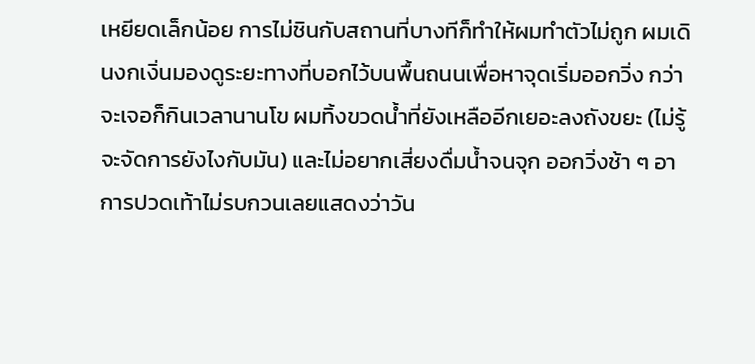เหยียดเล็กน้อย การไม่ชินกับสถานที่บางทีก็ทำให้ผมทำตัวไม่ถูก ผมเดินงกเงิ่นมองดูระยะทางที่บอกไว้บนพื้นถนนเพื่อหาจุดเริ่มออกวิ่ง กว่าจะเจอก็กินเวลานานโข ผมทิ้งขวดน้ำที่ยังเหลืออีกเยอะลงถังขยะ (ไม่รู้จะจัดการยังไงกับมัน) และไม่อยากเสี่ยงดื่มน้ำจนจุก ออกวิ่งช้า ๆ อาการปวดเท้าไม่รบกวนเลยแสดงว่าวัน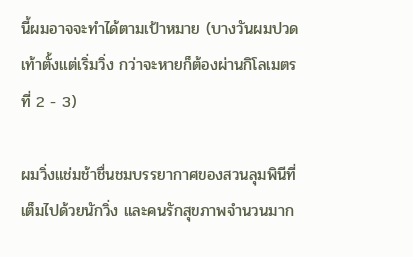นี้ผมอาจจะทำได้ตามเป้าหมาย (บางวันผมปวดเท้าตั้งแต่เริ่มวิ่ง กว่าจะหายก็ต้องผ่านกิโลเมตรที่ 2 - 3)

ผมวิ่งแช่มช้าชื่นชมบรรยากาศของสวนลุมพินีที่เต็มไปด้วยนักวิ่ง และคนรักสุขภาพจำนวนมาก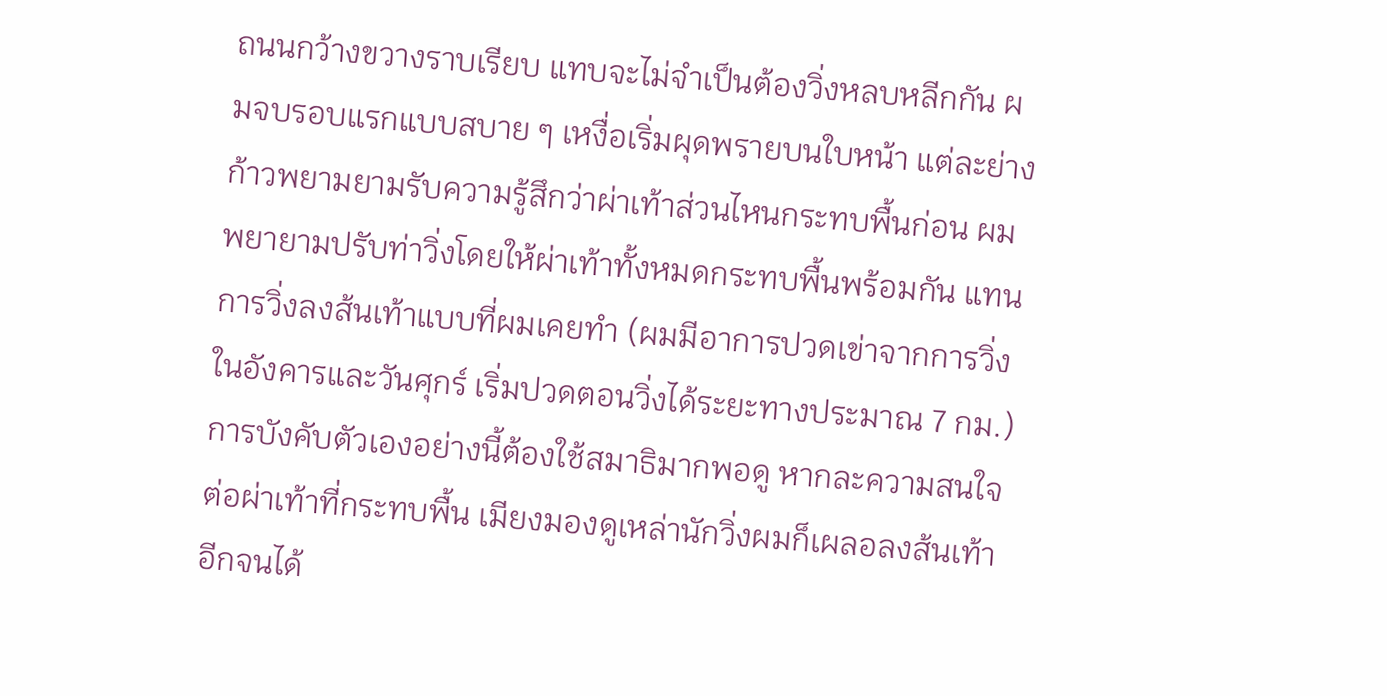ถนนกว้างขวางราบเรียบ แทบจะไม่จำเป็นต้องวิ่งหลบหลีกกัน ผมจบรอบแรกแบบสบาย ๆ เหงื่อเริ่มผุดพรายบนใบหน้า แต่ละย่างก้าวพยามยามรับความรู้สึกว่าผ่าเท้าส่วนไหนกระทบพื้นก่อน ผมพยายามปรับท่าวิ่งโดยให้ผ่าเท้าทั้งหมดกระทบพื้นพร้อมกัน แทนการวิ่งลงส้นเท้าแบบที่ผมเคยทำ (ผมมีอาการปวดเข่าจากการวิ่งในอังคารและวันศุกร์ เริ่มปวดตอนวิ่งได้ระยะทางประมาณ 7 กม.) การบังคับตัวเองอย่างนี้ต้องใช้สมาธิมากพอดู หากละความสนใจต่อผ่าเท้าที่กระทบพื้น เมียงมองดูเหล่านักวิ่งผมก็เผลอลงส้นเท้าอีกจนได้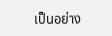เป็นอย่าง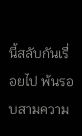นี้สลับกันเรื่อยไป พ้นรอบสามความ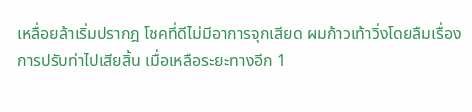เหลื่อยล้าเริ่มปรากฎ โชคที่ดีไม่มีอาการจุกเสียด ผมก้าวเท้าวิ่งโดยลืมเรื่องการปรับท่าไปเสียสิ้น เมื่อเหลือระยะทางอีก 1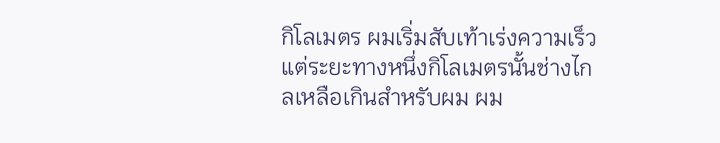กิโลเมตร ผมเริ่มสับเท้าเร่งความเร็ว แต่ระยะทางหนึ่งกิโลเมตรนั้นช่างไกลเหลือเกินสำหรับผม ผม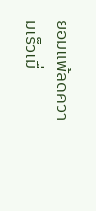ยอมแพ้ลดความเร็วเมื่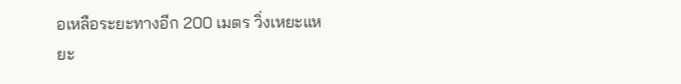อเหลือระยะทางอีก 200 เมตร วิ่งเหยะแหยะ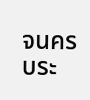จนครบระ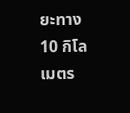ยะทาง 10 กิโลเมตร